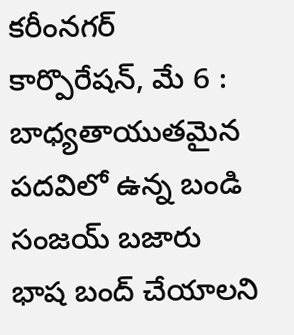కరీంనగర్ కార్పొరేషన్, మే 6 : బాధ్యతాయుతమైన పదవిలో ఉన్న బండి సంజయ్ బజారు భాష బంద్ చేయాలని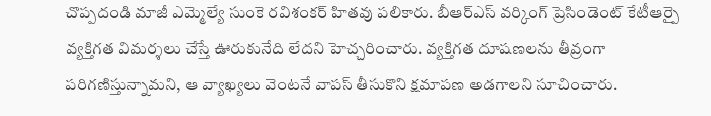చొప్పదండి మాజీ ఎమ్మెల్యే సుంకె రవిశంకర్ హితవు పలికారు. బీఆర్ఎస్ వర్కింగ్ ప్రెసిండెంట్ కేటీఆర్పై వ్యక్తిగత విమర్శలు చేస్తే ఊరుకునేది లేదని హెచ్చరించారు. వ్యక్తిగత దూషణలను తీవ్రంగా పరిగణిస్తున్నామని, ఆ వ్యాఖ్యలు వెంటనే వాపస్ తీసుకొని క్షమాపణ అడగాలని సూచించారు.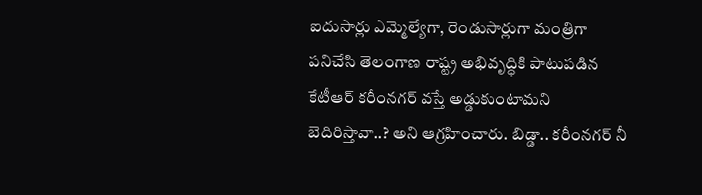ఐదుసార్లు ఎమ్మెల్యేగా, రెండుసార్లుగా మంత్రిగా పనిచేసి తెలంగాణ రాష్ట్ర అభివృద్ధికి పాటుపడిన కేటీఆర్ కరీంనగర్ వస్తే అడ్డుకుంటామని బెదిరిస్తావా..? అని ఆగ్రహించారు. బిడ్డా.. కరీంనగర్ నీ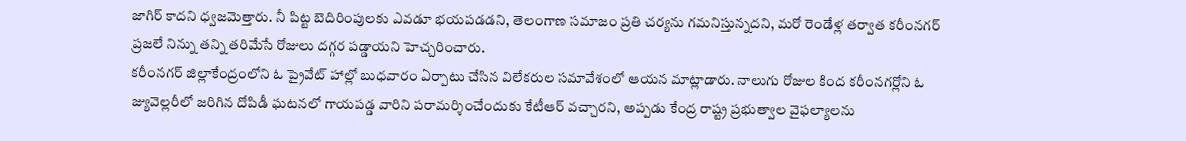జాగిర్ కాదని ధ్వజమెత్తారు. నీ పిట్ట బెదిరింపులకు ఎవడూ భయపడడని, తెలంగాణ సమాజం ప్రతి చర్యను గమనిస్తున్నదని, మరో రెండేళ్ల తర్వాత కరీంనగర్ ప్రజలే నిన్ను తన్ని తరిమేసే రోజులు దగ్గర పడ్డాయని హెచ్చరించారు.
కరీంనగర్ జిల్లాకేంద్రంలోని ఓ ప్రైవేట్ హాల్లో బుధవారం ఏర్పాటు చేసిన విలేకరుల సమావేశంలో ఆయన మాట్లాడారు. నాలుగు రోజుల కింద కరీంనగర్లోని ఓ జ్యువెల్లరీలో జరిగిన దోపిడీ ఘటనలో గాయపడ్డ వారిని పరామర్శించేందుకు కేటీఆర్ వచ్చారని, అప్పడు కేంద్ర రాష్ట్ర ప్రభుత్వాల వైఫల్యాలను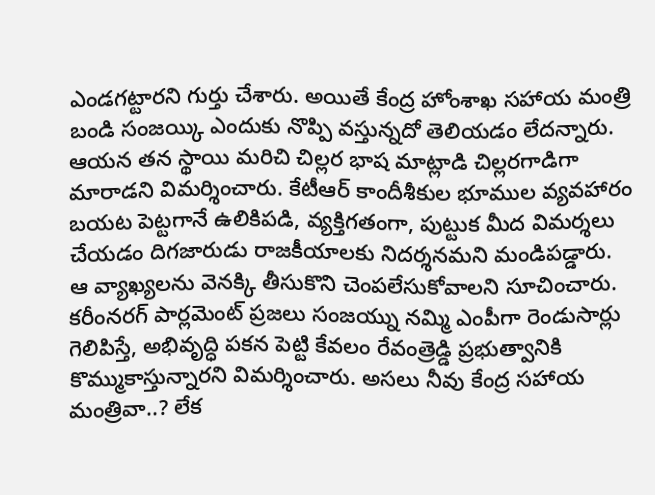ఎండగట్టారని గుర్తు చేశారు. అయితే కేంద్ర హోంశాఖ సహాయ మంత్రి బండి సంజయ్కి ఎందుకు నొప్పి వస్తున్నదో తెలియడం లేదన్నారు. ఆయన తన స్థాయి మరిచి చిల్లర భాష మాట్లాడి చిల్లరగాడిగా మారాడని విమర్శించారు. కేటీఆర్ కాందీశీకుల భూముల వ్యవహారం బయట పెట్టగానే ఉలికిపడి, వ్యక్తిగతంగా, పుట్టుక మీద విమర్శలు చేయడం దిగజారుడు రాజకీయాలకు నిదర్శనమని మండిపడ్డారు.
ఆ వ్యాఖ్యలను వెనక్కి తీసుకొని చెంపలేసుకోవాలని సూచించారు. కరీంనరగ్ పార్లమెంట్ ప్రజలు సంజయ్ను నమ్మి ఎంపీగా రెండుసార్లు గెలిపిస్తే, అభివృద్ధి పకన పెట్టి కేవలం రేవంత్రెడ్డి ప్రభుత్వానికి కొమ్ముకాస్తున్నారని విమర్శించారు. అసలు నీవు కేంద్ర సహాయ మంత్రివా..? లేక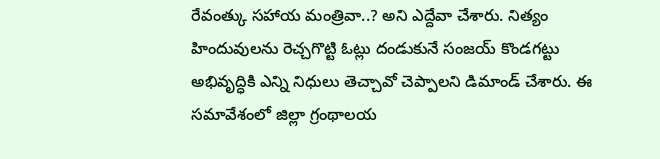రేవంత్కు సహాయ మంత్రివా..? అని ఎద్దేవా చేశారు. నిత్యం హిందువులను రెచ్చగొట్టి ఓట్లు దండుకునే సంజయ్ కొండగట్టు అభివృద్ధికి ఎన్ని నిధులు తెచ్చావో చెప్పాలని డిమాండ్ చేశారు. ఈ సమావేశంలో జిల్లా గ్రంథాలయ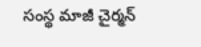సంస్థ మాజీ చైర్మన్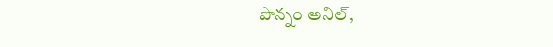పొన్నం అనిల్,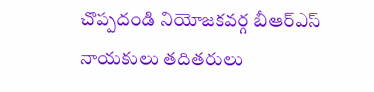చొప్పదండి నియోజకవర్గ బీఆర్ఎస్ నాయకులు తదితరులు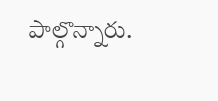పాల్గొన్నారు.